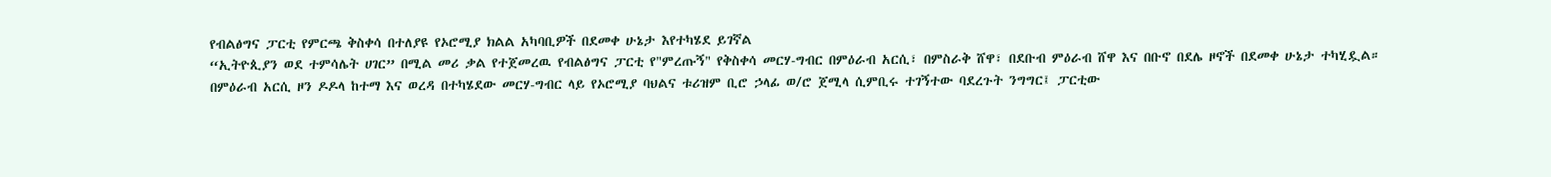የብልፅግና ፓርቲ የምርጫ ቅስቀሳ በተለያዩ የኦሮሚያ ክልል አካባቢዎች በደመቀ ሁኔታ እየተካሄደ ይገኛል
“ኢትዮጲያን ወደ ተምሳሌት ሀገር” በሚል መሪ ቃል የተጀመረዉ የብልፅግና ፓርቲ የ"ምረጡኝ" የቅስቀሳ መርሃ-ግብር በምዕራብ አርሲ፣ በምስራቅ ሸዋ፣ በደቡብ ምዕራብ ሸዋ እና በቡኖ በደሌ ዞኖች በደመቀ ሁኔታ ተካሂዷል።
በምዕራብ አርሲ ዞን ዶዶላ ከተማ እና ወረዳ በተካሄደው መርሃ-ግብር ላይ የኦሮሚያ ባህልና ቱሪዝም ቢሮ ኃላፊ ወ/ሮ ጀሚላ ሲምቢሩ ተገኝተው ባደረጉት ንግግር፤ ፓርቲው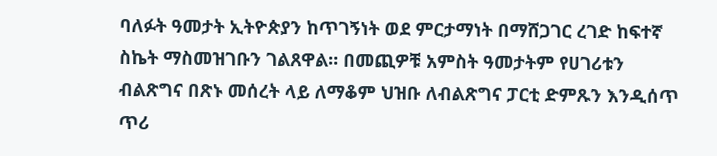ባለፉት ዓመታት ኢትዮጵያን ከጥገኝነት ወደ ምርታማነት በማሸጋገር ረገድ ከፍተኛ ስኬት ማስመዝገቡን ገልጸዋል። በመጪዎቹ አምስት ዓመታትም የሀገሪቱን ብልጽግና በጽኑ መሰረት ላይ ለማቆም ህዝቡ ለብልጽግና ፓርቲ ድምጹን እንዲሰጥ ጥሪ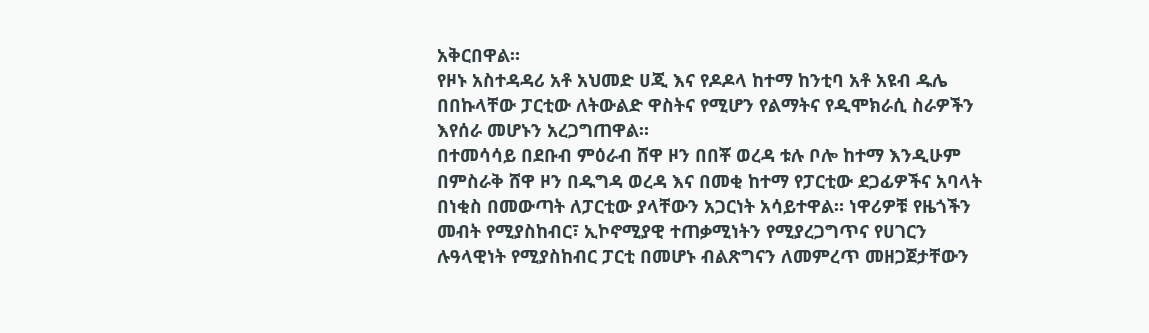አቅርበዋል።
የዞኑ አስተዳዳሪ አቶ አህመድ ሀጂ እና የዶዶላ ከተማ ከንቲባ አቶ አዩብ ዱሌ በበኩላቸው ፓርቲው ለትውልድ ዋስትና የሚሆን የልማትና የዲሞክራሲ ስራዎችን እየሰራ መሆኑን አረጋግጠዋል።
በተመሳሳይ በደቡብ ምዕራብ ሸዋ ዞን በበቾ ወረዳ ቱሉ ቦሎ ከተማ እንዲሁም በምስራቅ ሸዋ ዞን በዱግዳ ወረዳ እና በመቂ ከተማ የፓርቲው ደጋፊዎችና አባላት በነቂስ በመውጣት ለፓርቲው ያላቸውን አጋርነት አሳይተዋል። ነዋሪዎቹ የዜጎችን መብት የሚያስከብር፣ ኢኮኖሚያዊ ተጠቃሚነትን የሚያረጋግጥና የሀገርን ሉዓላዊነት የሚያስከብር ፓርቲ በመሆኑ ብልጽግናን ለመምረጥ መዘጋጀታቸውን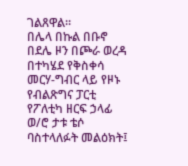ገልጸዋል።
በሌላ በኩል በቡኖ በደሌ ዞን በጮራ ወረዳ በተካሄደ የቅስቀሳ መርሃ-ግብር ላይ የዞኑ የብልጽግና ፓርቲ የፖለቲካ ዘርፍ ኃላፊ ወ/ሮ ታቱ ቴሶ ባስተላለፉት መልዕክት፤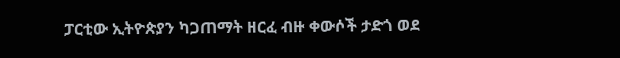ፓርቲው ኢትዮጵያን ካጋጠማት ዘርፈ ብዙ ቀውሶች ታድጎ ወደ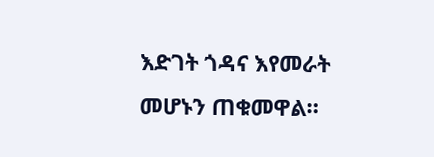እድገት ጎዳና እየመራት መሆኑን ጠቁመዋል።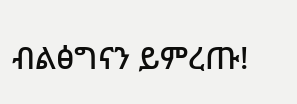ብልፅግናን ይምረጡ!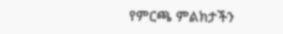የምርጫ ምልክታችን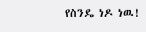የስንዴ ነዶ ነዉ!